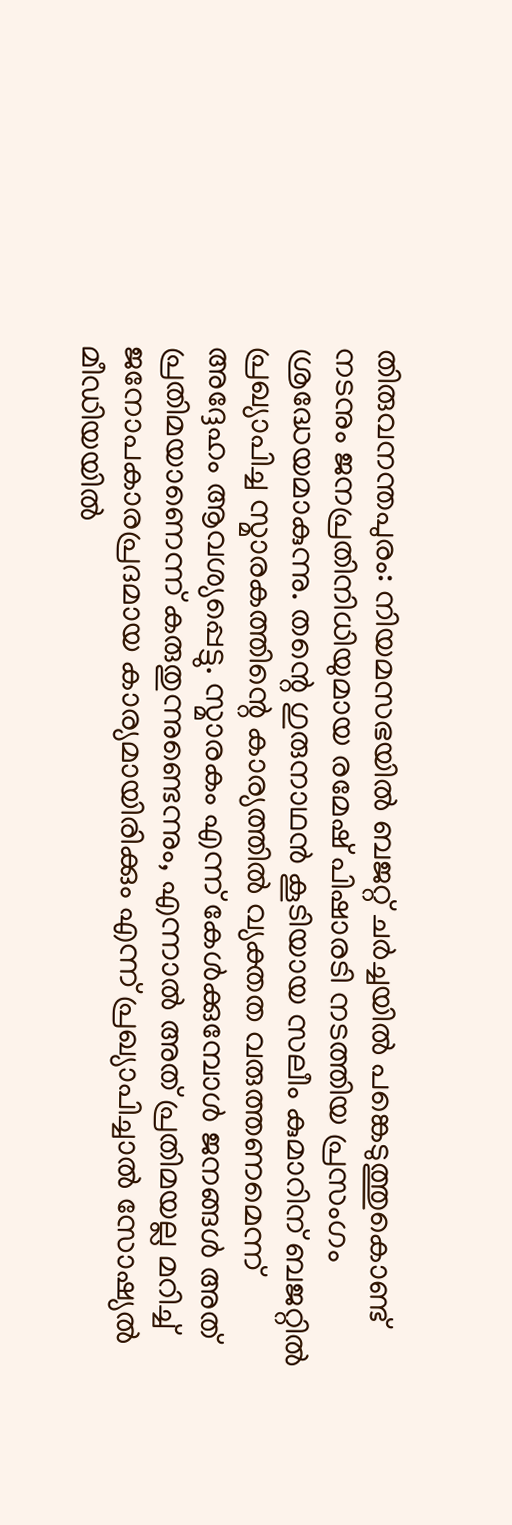തിരുവനന്തപുരം: നിയമസഭയിൽ ബജറ്റ് ചർച്ചയിൽ പങ്കെടുത്തുകൊണ്ട് നടനും ജനപ്രതിനിധിയുമായ രമേഷ് പിഷാരടി നടത്തിയ പ്രസംഗം ശ്രദ്ധേയമാകുന്നു. തന്റെ ഗുരുനാഥൻ കൂടിയായ സലീം കുമാറിന് ബജറ്റിൽ പ്രഖ്യാപിച്ച സ്മാരകത്തിന്റെ കാര്യത്തിൽ വ്യക്തത വരുത്തണമെന്ന് അദ്ദേഹം ആവശ്യപ്പെട്ടു. സ്മാരകം എന്ന് കേൾക്കുമ്പോൾ ജനങ്ങൾ അത് പ്രതിമയാണെന്ന് കരുതുന്നുണ്ടെന്നും, എന്നാൽ അത് പ്രതിമയല്ല മറിച്ച് ജനോപകാരപ്രദമായ കാര്യമായിരിക്കും എന്ന് പ്രഖ്യാപിച്ചാൽ സോഷ്യൽ മീഡിയയിൽ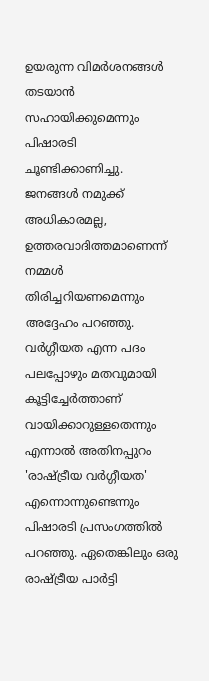ഉയരുന്ന വിമർശനങ്ങൾ തടയാൻ സഹായിക്കുമെന്നും പിഷാരടി ചൂണ്ടിക്കാണിച്ചു. ജനങ്ങൾ നമുക്ക് അധികാരമല്ല, ഉത്തരവാദിത്തമാണെന്ന് നമ്മൾ തിരിച്ചറിയണമെന്നും അദ്ദേഹം പറഞ്ഞു.
വർഗ്ഗീയത എന്ന പദം പലപ്പോഴും മതവുമായി കൂട്ടിച്ചേർത്താണ് വായിക്കാറുള്ളതെന്നും എന്നാൽ അതിനപ്പുറം 'രാഷ്ട്രീയ വർഗ്ഗീയത' എന്നൊന്നുണ്ടെന്നും പിഷാരടി പ്രസംഗത്തിൽ പറഞ്ഞു. ഏതെങ്കിലും ഒരു രാഷ്ട്രീയ പാർട്ടി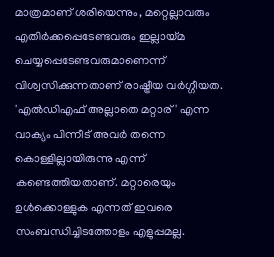മാത്രമാണ് ശരിയെന്നും, മറ്റെല്ലാവരും എതിർക്കപ്പെടേണ്ടവരും ഇല്ലായ്മ ചെയ്യപ്പെടേണ്ടവരുമാണെന്ന് വിശ്വസിക്കുന്നതാണ് രാഷ്ട്രീയ വർഗ്ഗീയത. 'എൽഡിഎഫ് അല്ലാതെ മറ്റാര്' എന്ന വാക്യം പിന്നീട് അവർ തന്നെ കൊള്ളില്ലായിരുന്നു എന്ന് കണ്ടെത്തിയതാണ്. മറ്റാരെയും ഉൾക്കൊള്ളുക എന്നത് ഇവരെ സംബന്ധിച്ചിടത്തോളം എളുപ്പമല്ല.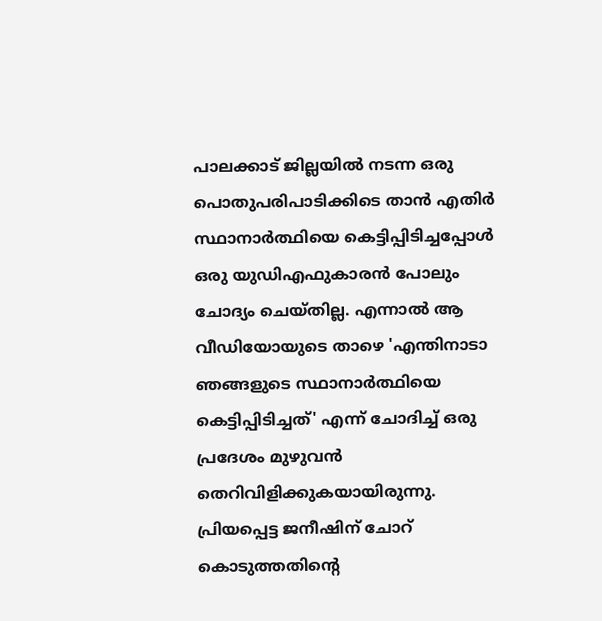പാലക്കാട് ജില്ലയിൽ നടന്ന ഒരു പൊതുപരിപാടിക്കിടെ താൻ എതിർ സ്ഥാനാർത്ഥിയെ കെട്ടിപ്പിടിച്ചപ്പോൾ ഒരു യുഡിഎഫുകാരൻ പോലും ചോദ്യം ചെയ്തില്ല. എന്നാൽ ആ വീഡിയോയുടെ താഴെ 'എന്തിനാടാ ഞങ്ങളുടെ സ്ഥാനാർത്ഥിയെ കെട്ടിപ്പിടിച്ചത്' എന്ന് ചോദിച്ച് ഒരു പ്രദേശം മുഴുവൻ തെറിവിളിക്കുകയായിരുന്നു. പ്രിയപ്പെട്ട ജനീഷിന് ചോറ് കൊടുത്തതിന്റെ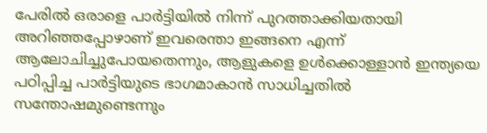പേരിൽ ഒരാളെ പാർട്ടിയിൽ നിന്ന് പുറത്താക്കിയതായി അറിഞ്ഞപ്പോഴാണ് ഇവരെന്താ ഇങ്ങനെ എന്ന് ആലോചിച്ചുപോയതെന്നും, ആളുകളെ ഉൾക്കൊള്ളാൻ ഇന്ത്യയെ പഠിപ്പിച്ച പാർട്ടിയുടെ ഭാഗമാകാൻ സാധിച്ചതിൽ സന്തോഷമുണ്ടെന്നും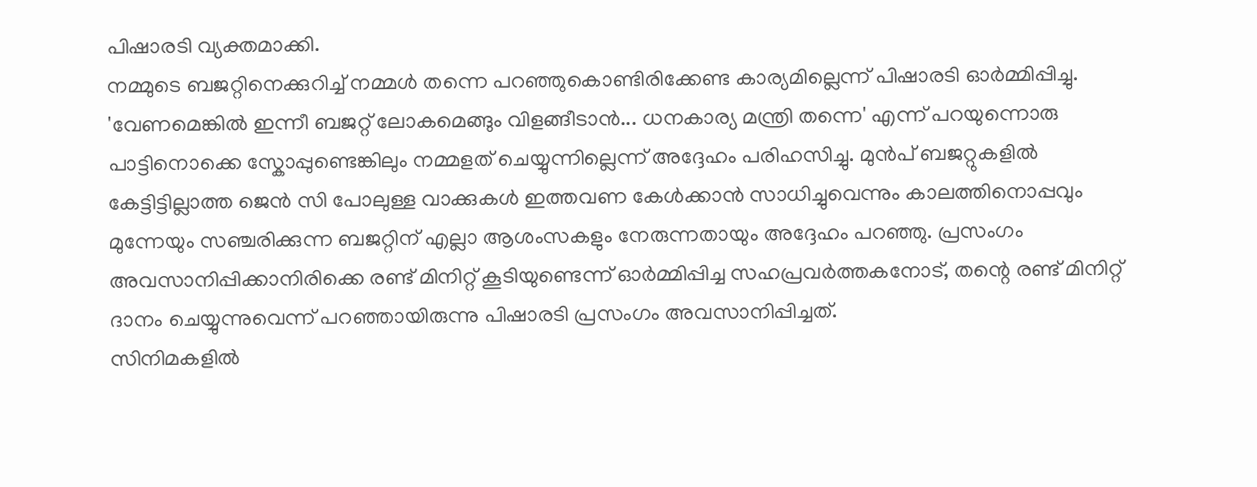പിഷാരടി വ്യക്തമാക്കി.
നമ്മുടെ ബജറ്റിനെക്കുറിച്ച് നമ്മൾ തന്നെ പറഞ്ഞുകൊണ്ടിരിക്കേണ്ട കാര്യമില്ലെന്ന് പിഷാരടി ഓർമ്മിപ്പിച്ചു. 'വേണമെങ്കിൽ ഇന്നീ ബജറ്റ് ലോകമെങ്ങും വിളങ്ങീടാൻ... ധനകാര്യ മന്ത്രി തന്നെ' എന്ന് പറയുന്നൊരു പാട്ടിനൊക്കെ സ്കോപ്പുണ്ടെങ്കിലും നമ്മളത് ചെയ്യുന്നില്ലെന്ന് അദ്ദേഹം പരിഹസിച്ചു. മുൻപ് ബജറ്റുകളിൽ കേട്ടിട്ടില്ലാത്ത ജെൻ സി പോലുള്ള വാക്കുകൾ ഇത്തവണ കേൾക്കാൻ സാധിച്ചുവെന്നും കാലത്തിനൊപ്പവും മുന്നേയും സഞ്ചരിക്കുന്ന ബജറ്റിന് എല്ലാ ആശംസകളും നേരുന്നതായും അദ്ദേഹം പറഞ്ഞു. പ്രസംഗം അവസാനിപ്പിക്കാനിരിക്കെ രണ്ട് മിനിറ്റ് കൂടിയുണ്ടെന്ന് ഓർമ്മിപ്പിച്ച സഹപ്രവർത്തകനോട്, തന്റെ രണ്ട് മിനിറ്റ് ദാനം ചെയ്യുന്നുവെന്ന് പറഞ്ഞായിരുന്നു പിഷാരടി പ്രസംഗം അവസാനിപ്പിച്ചത്.
സിനിമകളിൽ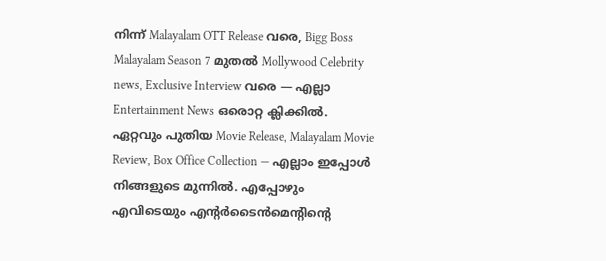നിന്ന് Malayalam OTT Release വരെ, Bigg Boss Malayalam Season 7 മുതൽ Mollywood Celebrity news, Exclusive Interview വരെ — എല്ലാ Entertainment News ഒരൊറ്റ ക്ലിക്കിൽ. ഏറ്റവും പുതിയ Movie Release, Malayalam Movie Review, Box Office Collection — എല്ലാം ഇപ്പോൾ നിങ്ങളുടെ മുന്നിൽ. എപ്പോഴും എവിടെയും എന്റർടൈൻമെന്റിന്റെ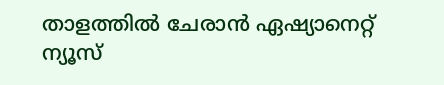താളത്തിൽ ചേരാൻ ഏഷ്യാനെറ്റ് ന്യൂസ്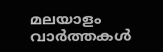മലയാളം വാർത്തകൾ